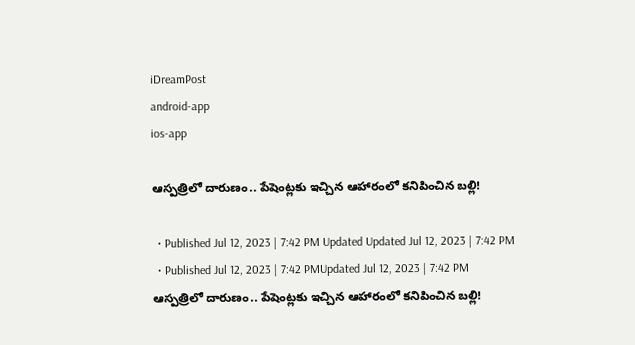iDreamPost
android-app
ios-app

ఆస్పత్రిలో దారుణం.. పేషెంట్లకు ఇచ్చిన ఆహారంలో కనిపించిన బల్లి!

  • Published Jul 12, 2023 | 7:42 PM Updated Updated Jul 12, 2023 | 7:42 PM
  • Published Jul 12, 2023 | 7:42 PMUpdated Jul 12, 2023 | 7:42 PM
ఆస్పత్రిలో దారుణం.. పేషెంట్లకు ఇచ్చిన ఆహారంలో కనిపించిన బల్లి!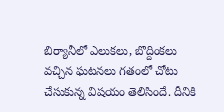బిర్యానీలో ఎలుకలు, బొద్దింకలు వచ్చిన ఘటనలు గతంలో చోటు చేసుకున్న విషయం తెలిసిందే. దీనికి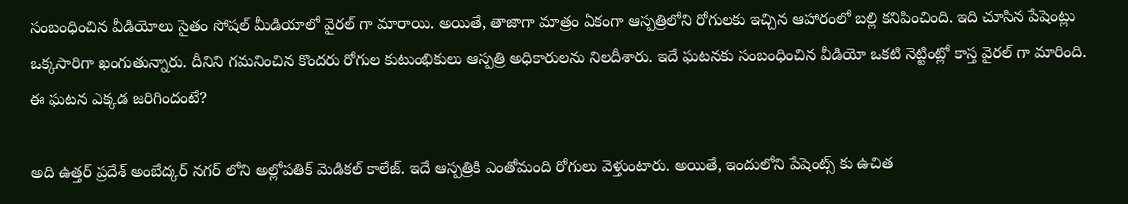సంబంధించిన వీడియోలు సైతం సోషల్ మీడియాలో వైరల్ గా మారాయి. అయితే, తాజాగా మాత్రం ఏకంగా ఆస్పత్రిలోని రోగులకు ఇచ్చిన ఆహారంలో బల్లి కనిపించింది. ఇది చూసిన పేషెంట్లు ఒక్కసారిగా ఖంగుతున్నారు. దీనిని గమనించిన కొందరు రోగుల కుటుంభికులు ఆస్పత్రి అధికారులను నిలదీశారు. ఇదే ఘటనకు సంబంధించిన వీడియో ఒకటి నెట్టింట్లో కాస్త వైరల్ గా మారింది. ఈ ఘటన ఎక్కడ జరిగిందంటే?

అది ఉత్తర్ ప్రదేశ్ అంబేద్కర్ నగర్ లోని అల్లోపతిక్ మెడికల్ కాలేజ్. ఇదే ఆస్పత్రికి ఎంతోమంది రోగులు వెళ్తుంటారు. అయితే, ఇందులోని పేషెంట్స్ కు ఉచిత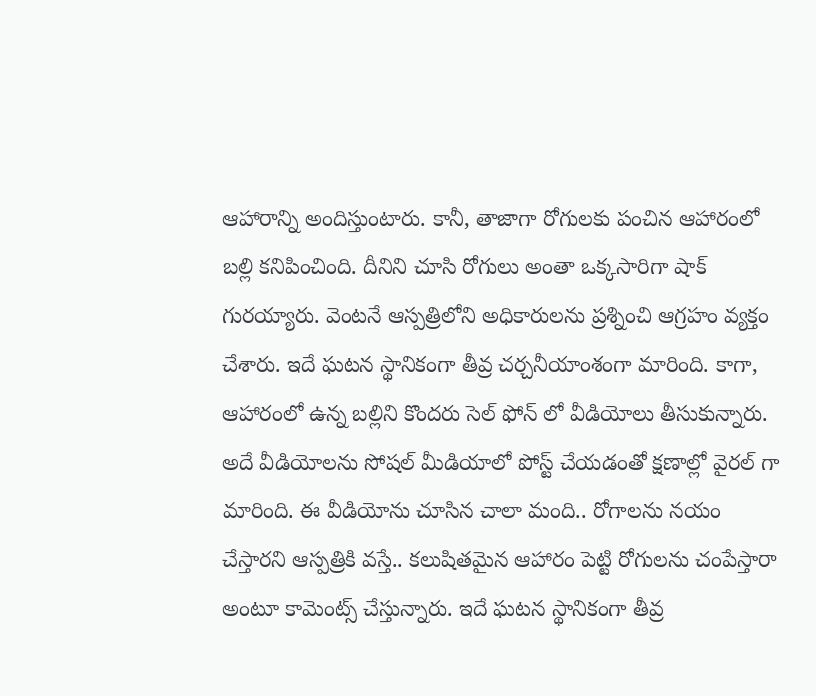ఆహారాన్ని అందిస్తుంటారు. కానీ, తాజాగా రోగులకు పంచిన ఆహారంలో బల్లి కనిపించింది. దీనిని చూసి రోగులు అంతా ఒక్కసారిగా షాక్ గురయ్యారు. వెంటనే ఆస్పత్రిలోని అధికారులను ప్రశ్నించి ఆగ్రహం వ్యక్తం చేశారు. ఇదే ఘటన స్థానికంగా తీవ్ర చర్చనీయాంశంగా మారింది. కాగా, ఆహారంలో ఉన్న బల్లిని కొందరు సెల్ ఫోన్ లో వీడియోలు తీసుకున్నారు. అదే వీడియోలను సోషల్ మీడియాలో పోస్ట్ చేయడంతో క్షణాల్లో వైరల్ గా మారింది. ఈ వీడియోను చూసిన చాలా మంది.. రోగాలను నయం చేస్తారని ఆస్పత్రికి వస్తే.. కలుషితమైన ఆహారం పెట్టి రోగులను చంపేస్తారా అంటూ కామెంట్స్ చేస్తున్నారు. ఇదే ఘటన స్థానికంగా తీవ్ర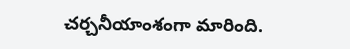చర్చనీయాంశంగా మారింది.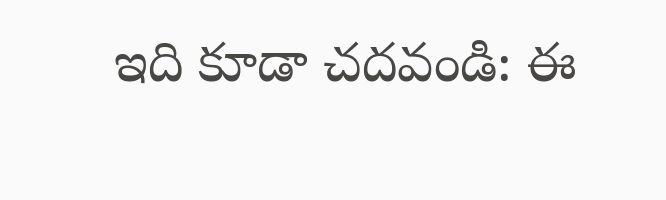ఇది కూడా చదవండి: ఈ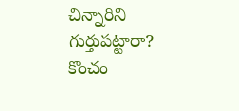చిన్నారిని గుర్తుపట్టారా? కొంచం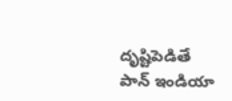దృష్టిపెడితే పాన్ ఇండియా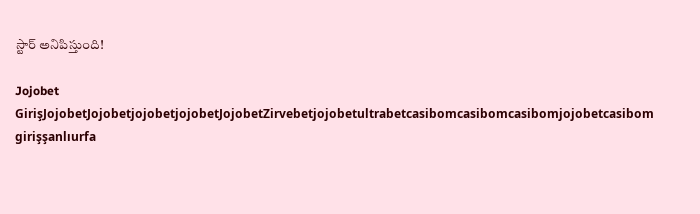స్టార్ అనిపిస్తుంది!

Jojobet GirişJojobetJojobetjojobetjojobetJojobetZirvebetjojobetultrabetcasibomcasibomcasibomjojobetcasibom girişşanlıurfa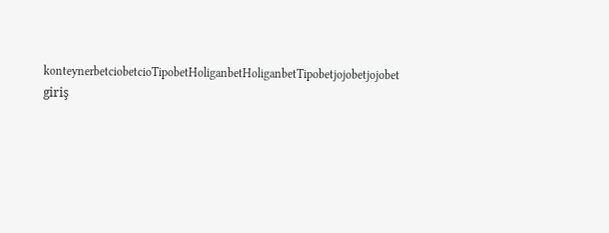konteynerbetciobetcioTipobetHoliganbetHoliganbetTipobetjojobetjojobet giriş